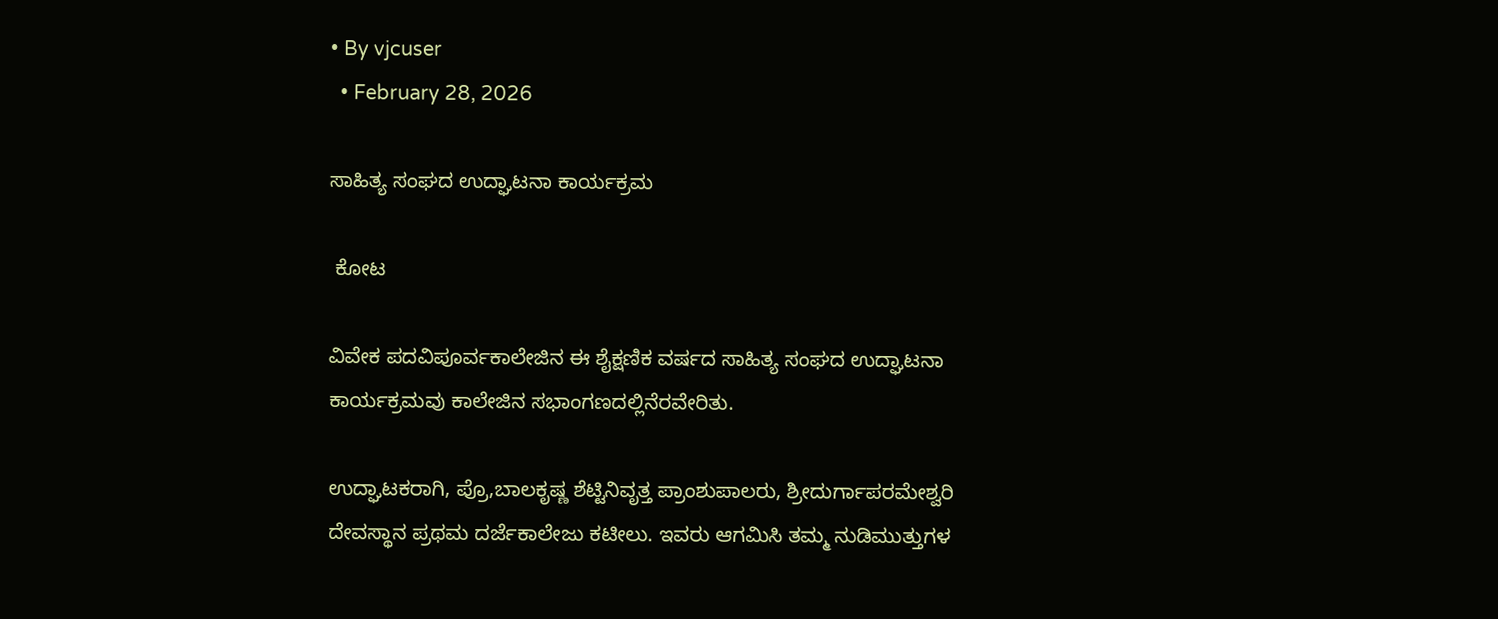• By vjcuser
  • February 28, 2026

ಸಾಹಿತ್ಯ ಸಂಘದ ಉದ್ಘಾಟನಾ ಕಾರ್ಯಕ್ರಮ

 ಕೋಟ

ವಿವೇಕ ಪದವಿಪೂರ್ವಕಾಲೇಜಿನ ಈ ಶೈಕ್ಷಣಿಕ ವರ್ಷದ ಸಾಹಿತ್ಯ ಸಂಘದ ಉದ್ಘಾಟನಾ ಕಾರ್ಯಕ್ರಮವು ಕಾಲೇಜಿನ ಸಭಾಂಗಣದಲ್ಲಿನೆರವೇರಿತು.

ಉದ್ಘಾಟಕರಾಗಿ, ಪ್ರೊ,ಬಾಲಕೃಷ್ಣ ಶೆಟ್ಟಿನಿವೃತ್ತ ಪ್ರಾಂಶುಪಾಲರು, ಶ್ರೀದುರ್ಗಾಪರಮೇಶ್ವರಿ ದೇವಸ್ಥಾನ ಪ್ರಥಮ ದರ್ಜೆಕಾಲೇಜು ಕಟೀಲು. ಇವರು ಆಗಮಿಸಿ ತಮ್ಮ ನುಡಿಮುತ್ತುಗಳ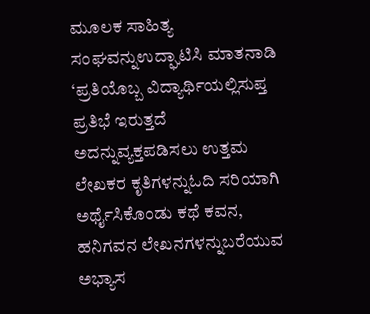ಮೂಲಕ ಸಾಹಿತ್ಯ ಸಂಘವನ್ನುಉದ್ಘಾಟಿಸಿ ಮಾತನಾಡಿ ‘ಪ್ರತಿಯೊಬ್ಬ ವಿದ್ಯಾರ್ಥಿಯಲ್ಲಿಸುಪ್ತ ಪ್ರತಿಭೆ ಇರುತ್ತದೆ ಅದನ್ನುವ್ಯಕ್ತಪಡಿಸಲು ಉತ್ತಮ ಲೇಖಕರ ಕೃತಿಗಳನ್ನುಓದಿ ಸರಿಯಾಗಿ ಅರ್ಥೈಸಿಕೊಂಡು ಕಥೆ ಕವನ, ಹನಿಗವನ ಲೇಖನಗಳನ್ನುಬರೆಯುವ ಅಭ್ಯಾಸ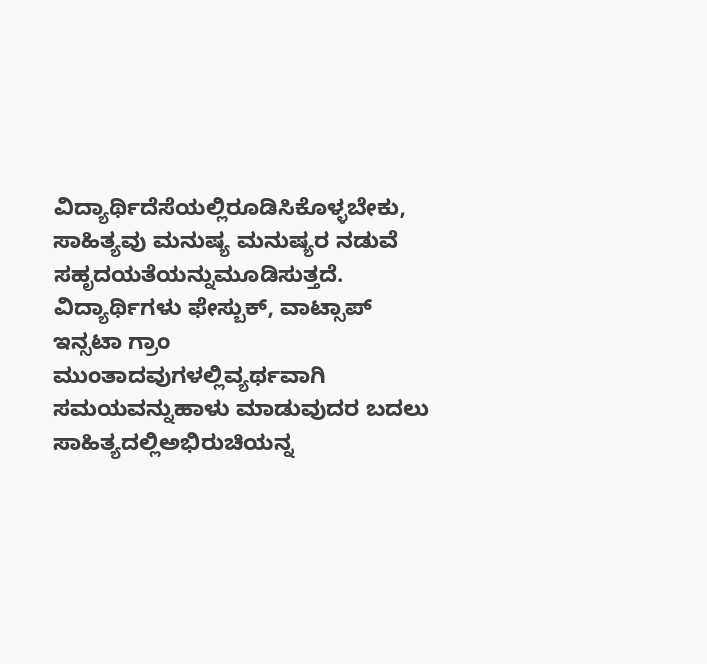ವಿದ್ಯಾರ್ಥಿದೆಸೆಯಲ್ಲಿರೂಡಿಸಿಕೊಳ್ಳಬೇಕು, ಸಾಹಿತ್ಯವು ಮನುಷ್ಯ ಮನುಷ್ಯರ ನಡುವೆ ಸಹೃದಯತೆಯನ್ನುಮೂಡಿಸುತ್ತದೆ. ವಿದ್ಯಾರ್ಥಿಗಳು ಫೇಸ್ಬುಕ್, ವಾಟ್ಸಾಪ್ ಇನ್ಸಟಾ ಗ್ರಾಂ ಮುಂತಾದವುಗಳಲ್ಲಿವ್ಯರ್ಥವಾಗಿ ಸಮಯವನ್ನುಹಾಳು ಮಾಡುವುದರ ಬದಲು ಸಾಹಿತ್ಯದಲ್ಲಿಅಭಿರುಚಿಯನ್ನ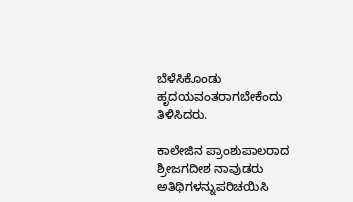ಬೆಳೆಸಿಕೊಂಡು ಹೃದಯವಂತರಾಗಬೇಕೆಂದು ತಿಳಿಸಿದರು.

ಕಾಲೇಜಿನ ಪ್ರಾಂಶುಪಾಲರಾದ ಶ್ರೀಜಗದೀಶ ನಾವುಡರು ಅತಿಥಿಗಳನ್ನುಪರಿಚಯಿಸಿ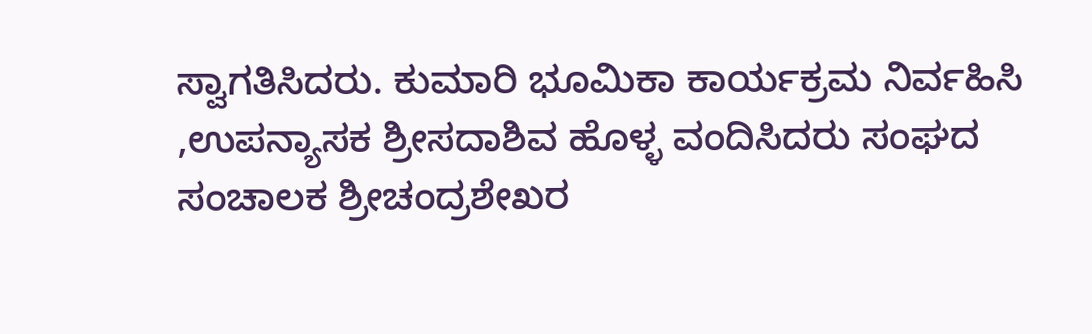ಸ್ವಾಗತಿಸಿದರು. ಕುಮಾರಿ ಭೂಮಿಕಾ ಕಾರ್ಯಕ್ರಮ ನಿರ್ವಹಿಸಿ ,ಉಪನ್ಯಾಸಕ ಶ್ರೀಸದಾಶಿವ ಹೊಳ್ಳ ವಂದಿಸಿದರು ಸಂಘದ ಸಂಚಾಲಕ ಶ್ರೀಚಂದ್ರಶೇಖರ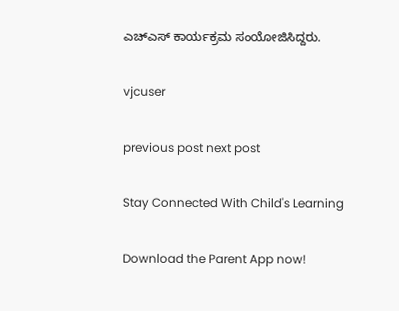ಎಚ್ಎಸ್ ಕಾರ್ಯಕ್ರಮ ಸಂಯೋಜಿಸಿದ್ದರು.

vjcuser

previous post next post

Stay Connected With Child's Learning

Download the Parent App now!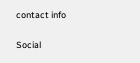contact info

Social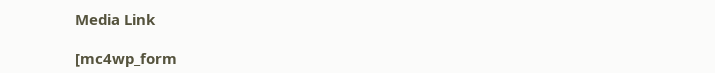Media Link

[mc4wp_form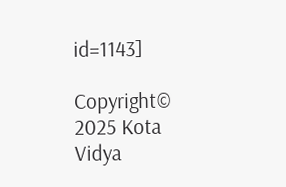id=1143]

Copyright© 2025 Kota Vidya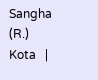Sangha (R.) Kota   |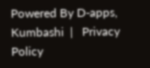Powered By D-apps, Kumbashi  |   Privacy Policy